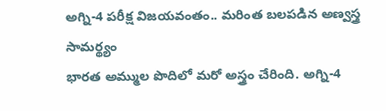అగ్ని-4 పరీక్ష విజయవంతం.. మరింత బలపడిన అణ్వస్త్ర సామర్థ్యం
భారత అమ్ముల పొదిలో మరో అస్త్రం చేరింది. అగ్ని-4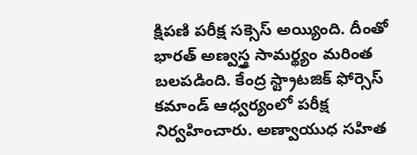క్షిపణి పరీక్ష సక్సెస్ అయ్యింది. దీంతో భారత్ అణ్వస్త్ర సామర్థ్యం మరింత బలపడింది. కేంద్ర స్ట్రాటజిక్ ఫోర్సెస్ కమాండ్ ఆధ్వర్యంలో పరీక్ష నిర్వహించారు. అణ్వాయుధ సహిత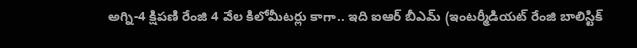అగ్ని-4 క్షిపణి రేంజి 4 వేల కిలోమీటర్లు కాగా.. ఇది ఐఆర్ బీఎమ్ (ఇంటర్మీడియట్ రేంజి బాలిస్టిక్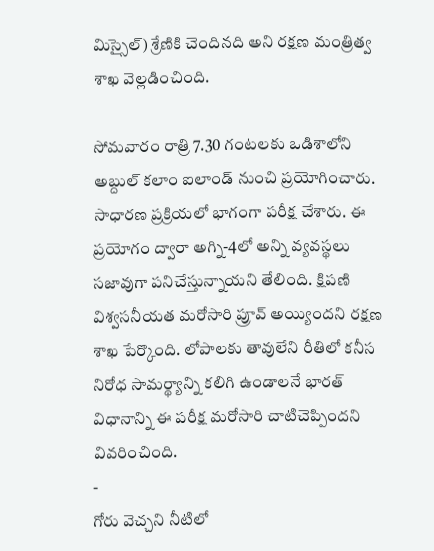మిస్సైల్) శ్రేణికి చెందినది అని రక్షణ మంత్రిత్వ శాఖ వెల్లడించింది.

సోమవారం రాత్రి 7.30 గంటలకు ఒడిశాలోని అబ్దుల్ కలాం ఐలాండ్ నుంచి ప్రయోగించారు. సాధారణ ప్రక్రియలో భాగంగా పరీక్ష చేశారు. ఈ ప్రయోగం ద్వారా అగ్ని-4లో అన్ని వ్యవస్థలు సజావుగా పనిచేస్తున్నాయని తేలింది. క్షిపణి విశ్వసనీయత మరోసారి ప్రూవ్ అయ్యిందని రక్షణ శాఖ పేర్కొంది. లోపాలకు తావులేని రీతిలో కనీస నిరోధ సామర్థ్యాన్ని కలిగి ఉండాలనే భారత్ విధానాన్ని ఈ పరీక్ష మరోసారి చాటిచెప్పిందని వివరించింది.
-
గోరు వెచ్చని నీటిలో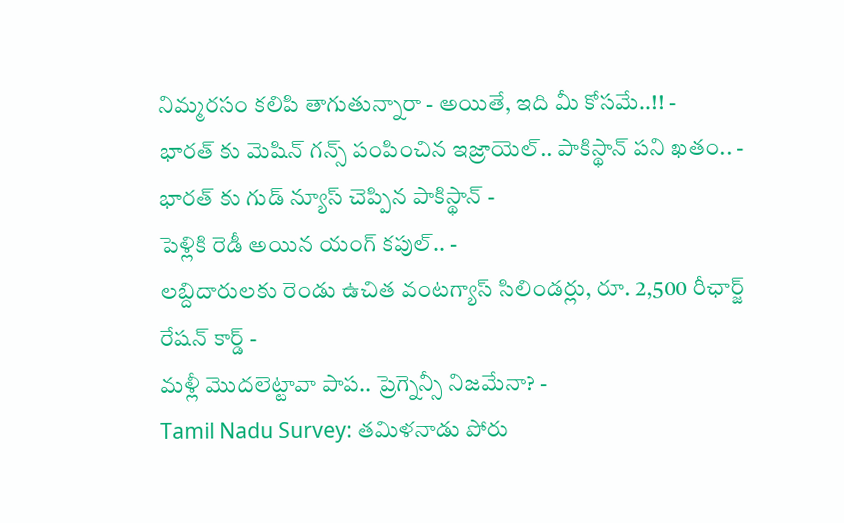నిమ్మరసం కలిపి తాగుతున్నారా - అయితే, ఇది మీ కోసమే..!! -
భారత్ కు మెషిన్ గన్స్ పంపించిన ఇజ్రాయెల్.. పాకిస్థాన్ పని ఖతం.. -
భారత్ కు గుడ్ న్యూస్ చెప్పిన పాకిస్థాన్ -
పెళ్లికి రెడీ అయిన యంగ్ కపుల్.. -
లబ్దిదారులకు రెండు ఉచిత వంటగ్యాస్ సిలిండర్లు, రూ. 2,500 రీఛార్జ్ రేషన్ కార్డ్ -
మళ్లీ మొదలెట్టావా పాప.. ప్రెగ్నెన్సీ నిజమేనా? -
Tamil Nadu Survey: తమిళనాడు పోరు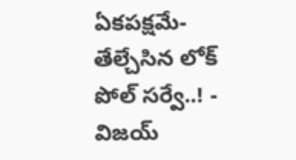ఏకపక్షమే- తేల్చేసిన లోక్ పోల్ సర్వే..! -
విజయ్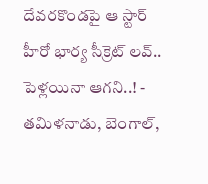దేవరకొండపై ఆ స్టార్ హీరో భార్య సీక్రెట్ లవ్.. పెళ్లయినా ఆగని..! -
తమిళనాడు, బెంగాల్,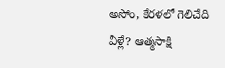అసోం, కేరళలో గెలిచేది వీళ్లే? ఆత్మసాక్షి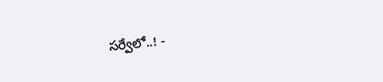సర్వేలో..! -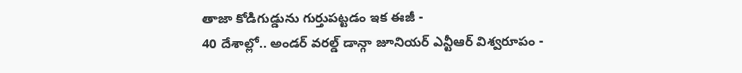తాజా కోడిగుడ్డును గుర్తుపట్టడం ఇక ఈజీ -
40 దేశాల్లో.. అండర్ వరల్డ్ డాన్గా జూనియర్ ఎన్టీఆర్ విశ్వరూపం -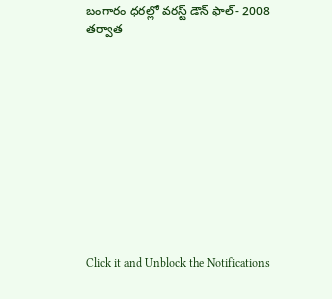బంగారం ధరల్లో వరస్ట్ డౌన్ ఫాల్- 2008 తర్వాత












Click it and Unblock the Notifications